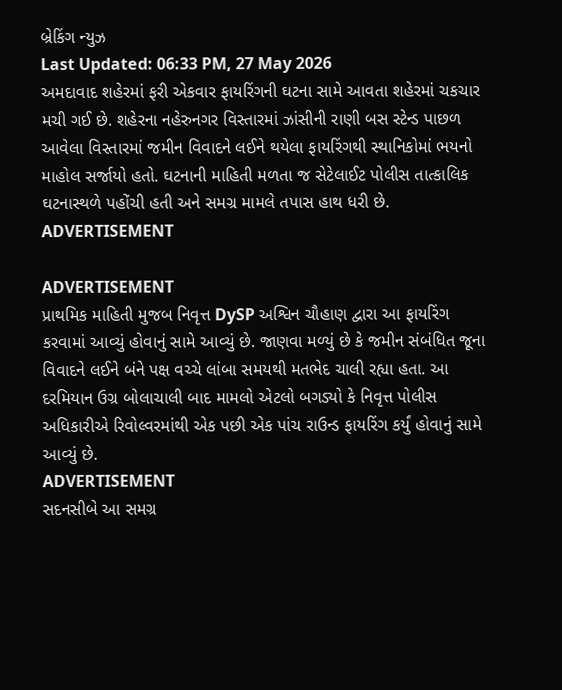બ્રેકિંગ ન્યુઝ
Last Updated: 06:33 PM, 27 May 2026
અમદાવાદ શહેરમાં ફરી એકવાર ફાયરિંગની ઘટના સામે આવતા શહેરમાં ચકચાર મચી ગઈ છે. શહેરના નહેરુનગર વિસ્તારમાં ઝાંસીની રાણી બસ સ્ટેન્ડ પાછળ આવેલા વિસ્તારમાં જમીન વિવાદને લઈને થયેલા ફાયરિંગથી સ્થાનિકોમાં ભયનો માહોલ સર્જાયો હતો. ઘટનાની માહિતી મળતા જ સેટેલાઈટ પોલીસ તાત્કાલિક ઘટનાસ્થળે પહોંચી હતી અને સમગ્ર મામલે તપાસ હાથ ધરી છે.
ADVERTISEMENT

ADVERTISEMENT
પ્રાથમિક માહિતી મુજબ નિવૃત્ત DySP અશ્વિન ચૌહાણ દ્વારા આ ફાયરિંગ કરવામાં આવ્યું હોવાનું સામે આવ્યું છે. જાણવા મળ્યું છે કે જમીન સંબંધિત જૂના વિવાદને લઈને બંને પક્ષ વચ્ચે લાંબા સમયથી મતભેદ ચાલી રહ્યા હતા. આ દરમિયાન ઉગ્ર બોલાચાલી બાદ મામલો એટલો બગડ્યો કે નિવૃત્ત પોલીસ અધિકારીએ રિવોલ્વરમાંથી એક પછી એક પાંચ રાઉન્ડ ફાયરિંગ કર્યું હોવાનું સામે આવ્યું છે.
ADVERTISEMENT
સદનસીબે આ સમગ્ર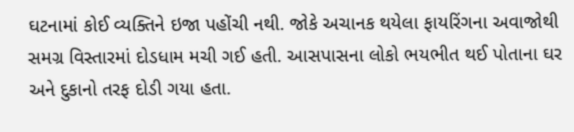ઘટનામાં કોઈ વ્યક્તિને ઇજા પહોંચી નથી. જોકે અચાનક થયેલા ફાયરિંગના અવાજોથી સમગ્ર વિસ્તારમાં દોડધામ મચી ગઈ હતી. આસપાસના લોકો ભયભીત થઈ પોતાના ઘર અને દુકાનો તરફ દોડી ગયા હતા.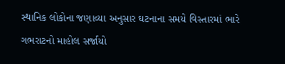સ્થાનિક લોકોના જણાવ્યા અનુસાર ઘટનાના સમયે વિસ્તારમાં ભારે ગભરાટનો માહોલ સર્જાયો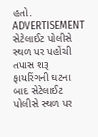હતો.
ADVERTISEMENT
સેટેલાઈટ પોલીસે સ્થળ પર પહોંચી તપાસ શરૂ
ફાયરિંગની ઘટના બાદ સેટેલાઈટ પોલીસે સ્થળ પર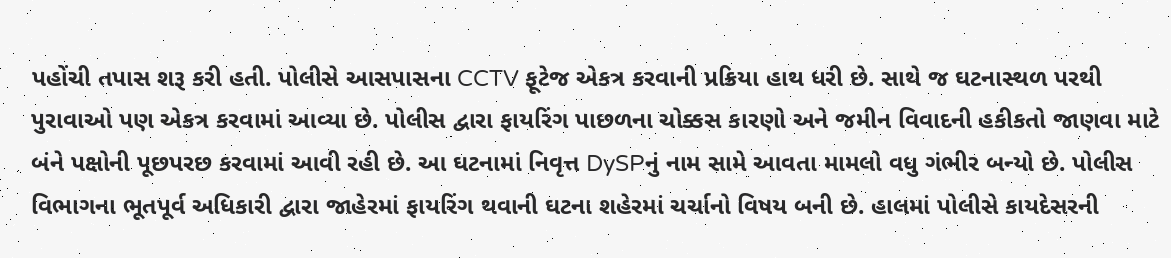પહોંચી તપાસ શરૂ કરી હતી. પોલીસે આસપાસના CCTV ફૂટેજ એકત્ર કરવાની પ્રક્રિયા હાથ ધરી છે. સાથે જ ઘટનાસ્થળ પરથી પુરાવાઓ પણ એકત્ર કરવામાં આવ્યા છે. પોલીસ દ્વારા ફાયરિંગ પાછળના ચોક્કસ કારણો અને જમીન વિવાદની હકીકતો જાણવા માટે બંને પક્ષોની પૂછપરછ કરવામાં આવી રહી છે. આ ઘટનામાં નિવૃત્ત DySPનું નામ સામે આવતા મામલો વધુ ગંભીર બન્યો છે. પોલીસ વિભાગના ભૂતપૂર્વ અધિકારી દ્વારા જાહેરમાં ફાયરિંગ થવાની ઘટના શહેરમાં ચર્ચાનો વિષય બની છે. હાલમાં પોલીસે કાયદેસરની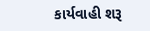કાર્યવાહી શરૂ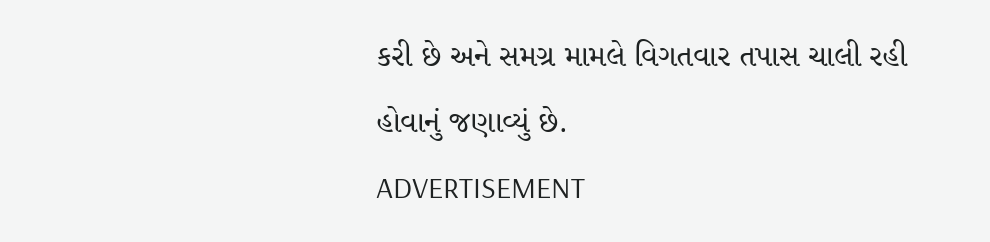કરી છે અને સમગ્ર મામલે વિગતવાર તપાસ ચાલી રહી હોવાનું જણાવ્યું છે.
ADVERTISEMENT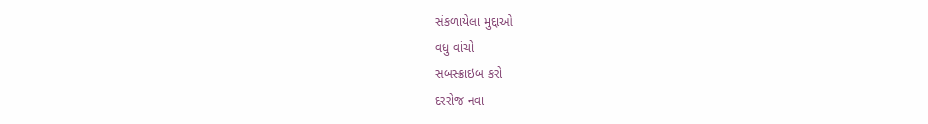સંકળાયેલા મુદ્દાઓ
વધુ વાંચો
સબસ્ક્રાઇબ કરો
દરરોજ નવા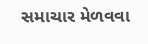સમાચાર મેળવવા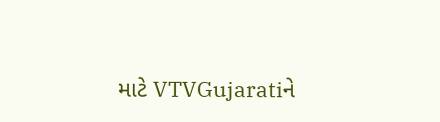માટે VTVGujaratiને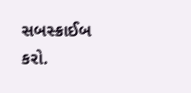સબસ્ક્રાઈબ કરો.